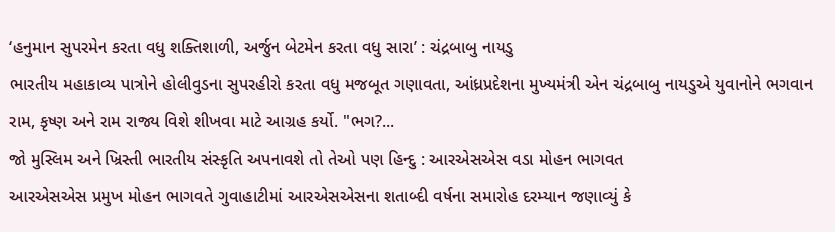‘હનુમાન સુપરમેન કરતા વધુ શક્તિશાળી, અર્જુન બેટમેન કરતા વધુ સારા’ : ચંદ્રબાબુ નાયડુ
ભારતીય મહાકાવ્ય પાત્રોને હોલીવુડના સુપરહીરો કરતા વધુ મજબૂત ગણાવતા, આંધ્રપ્રદેશના મુખ્યમંત્રી એન ચંદ્રબાબુ નાયડુએ યુવાનોને ભગવાન રામ, કૃષ્ણ અને રામ રાજ્ય વિશે શીખવા માટે આગ્રહ કર્યો. "ભગ?...
જો મુસ્લિમ અને ખ્રિસ્તી ભારતીય સંસ્કૃતિ અપનાવશે તો તેઓ પણ હિન્દુ : આરએસએસ વડા મોહન ભાગવત
આરએસએસ પ્રમુખ મોહન ભાગવતે ગુવાહાટીમાં આરએસએસના શતાબ્દી વર્ષના સમારોહ દરમ્યાન જણાવ્યું કે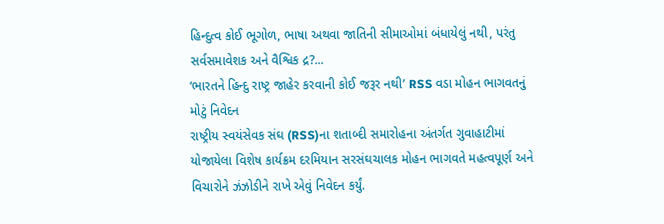હિન્દુત્વ કોઈ ભૂગોળ, ભાષા અથવા જાતિની સીમાઓમાં બંધાયેલું નથી, પરંતુ સર્વસમાવેશક અને વૈશ્વિક દ્ર?...
‘ભારતને હિન્દુ રાષ્ટ્ર જાહેર કરવાની કોઈ જરૂર નથી’ RSS વડા મોહન ભાગવતનું મોટું નિવેદન
રાષ્ટ્રીય સ્વયંસેવક સંઘ (RSS)ના શતાબ્દી સમારોહના અંતર્ગત ગુવાહાટીમાં યોજાયેલા વિશેષ કાર્યક્રમ દરમિયાન સરસંઘચાલક મોહન ભાગવતે મહત્વપૂર્ણ અને વિચારોને ઝંઝોડીને રાખે એવું નિવેદન કર્યું.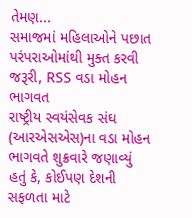તેમણ...
સમાજમાં મહિલાઓને પછાત પરંપરાઓમાંથી મુક્ત કરવી જરૂરી, RSS વડા મોહન ભાગવત
રાષ્ટ્રીય સ્વયંસેવક સંઘ (આરએસએસ)ના વડા મોહન ભાગવતે શુક્રવારે જણાવ્યું હતું કે, કોઈપણ દેશની સફળતા માટે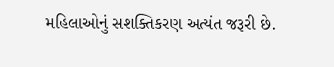મહિલાઓનું સશક્તિકરણ અત્યંત જરૂરી છે.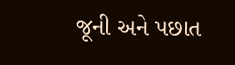જૂની અને પછાત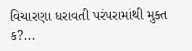વિચારણા ધરાવતી પરંપરામાંથી મુક્ત ક?...